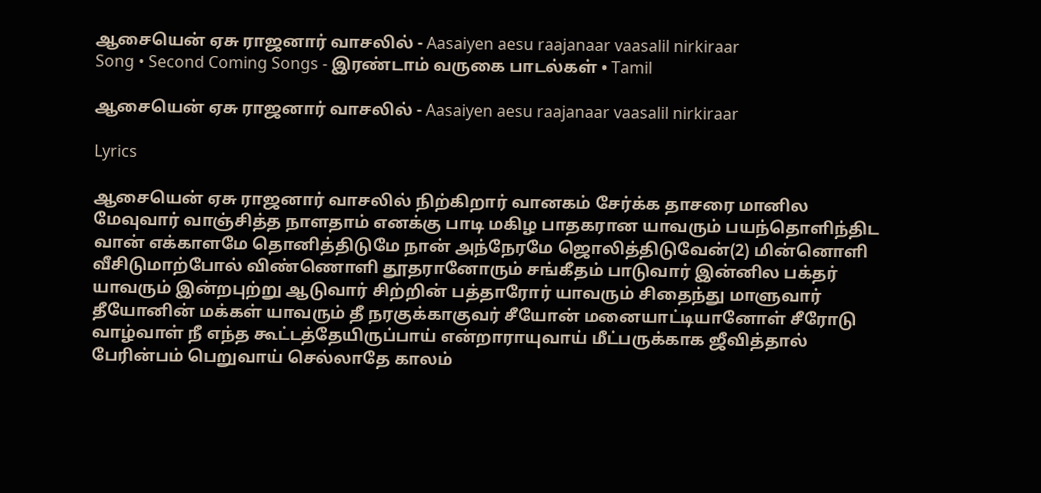ஆசையென் ஏசு ராஜனார் வாசலில் - Aasaiyen aesu raajanaar vaasalil nirkiraar
Song • Second Coming Songs - இரண்டாம் வருகை பாடல்கள் • Tamil

ஆசையென் ஏசு ராஜனார் வாசலில் - Aasaiyen aesu raajanaar vaasalil nirkiraar

Lyrics

ஆசையென் ஏசு ராஜனார் வாசலில் நிற்கிறார் வானகம் சேர்க்க தாசரை மானில மேவுவார் வாஞ்சித்த நாளதாம் எனக்கு பாடி மகிழ பாதகரான யாவரும் பயந்தொளிந்திட வான் எக்காளமே தொனித்திடுமே நான் அந்நேரமே ஜொலித்திடுவேன்(2) மின்னொளி வீசிடுமாற்போல் விண்ணொளி தூதரானோரும் சங்கீதம் பாடுவார் இன்னில பக்தர் யாவரும் இன்றபுற்று ஆடுவார் சிற்றின் பத்தாரோர் யாவரும் சிதைந்து மாளுவார் தீயோனின் மக்கள் யாவரும் தீ நரகுக்காகுவர் சீயோன் மனையாட்டியானோள் சீரோடு வாழ்வாள் நீ எந்த கூட்டத்தேயிருப்பாய் என்றாராயுவாய் மீட்பருக்காக ஜீவித்தால் பேரின்பம் பெறுவாய் செல்லாதே காலம்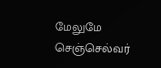மேலுமே செஞ்செல்வர்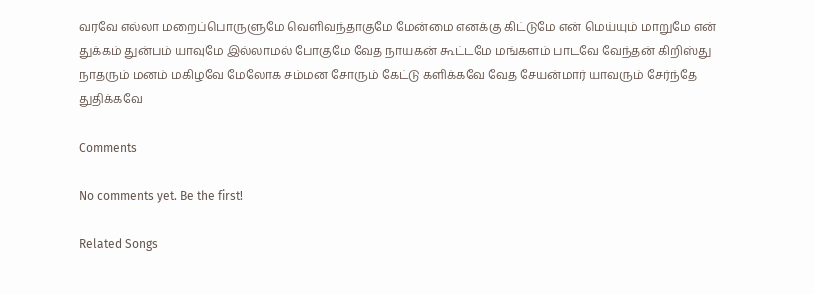வரவே எல்லா மறைப்பொருளுமே வெளிவந்தாகுமே மேன்மை எனக்கு கிட்டுமே என் மெய்யும் மாறுமே என் துக்கம் துன்பம் யாவுமே இல்லாமல் போகுமே வேத நாயகன் கூட்டமே மங்களம் பாடவே வேந்தன் கிறிஸ்து நாதரும் மனம் மகிழவே மேலோக சம்மன சோரும் கேட்டு களிக்கவே வேத சேயன்மார் யாவரும் சேர்ந்தே துதிக்கவே

Comments

No comments yet. Be the first!

Related Songs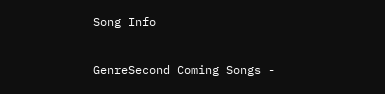Song Info

GenreSecond Coming Songs -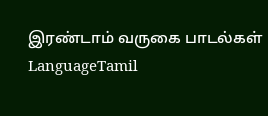இரண்டாம் வருகை பாடல்கள்
LanguageTamil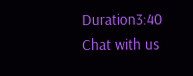Duration3:40
Chat with us